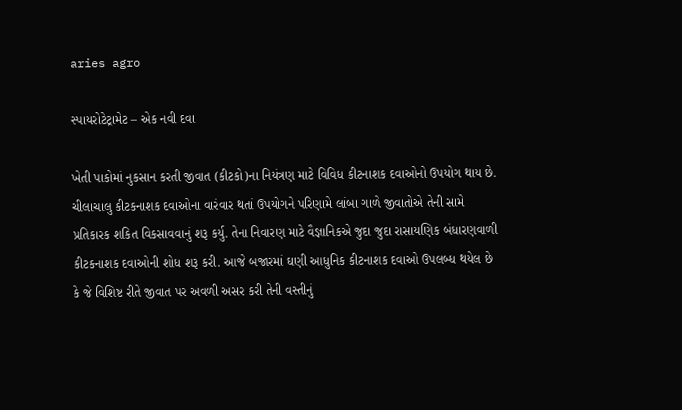aries agro

સ્પાયરોટેટ્રામેટ – એક નવી દવા

ખેતી પાકોમાં નુકસાન કરતી જીવાત (કીટકો)ના નિયંત્રણ માટે વિવિધ કીટનાશક દવાઓનો ઉપયોગ થાય છે. ચીલાચાલુ કીટકનાશક દવાઓના વારંવાર થતાં ઉપયોગને પરિણામે લાંબા ગાળે જીવાતોએ તેની સામે પ્રતિકારક શકિત વિકસાવવાનું શરૂ કર્યુ. તેના નિવારણ માટે વૈજ્ઞાનિકએ જુદા જુદા રાસાયણિક બંધારણવાળી કીટકનાશક દવાઓની શોધ શરૂ કરી. આજે બજારમાં ઘણી આધુનિક કીટનાશક દવાઓ ઉપલબ્ધ થયેલ છે કે જે વિશિષ્ટ રીતે જીવાત પર અવળી અસર કરી તેની વસ્તીનું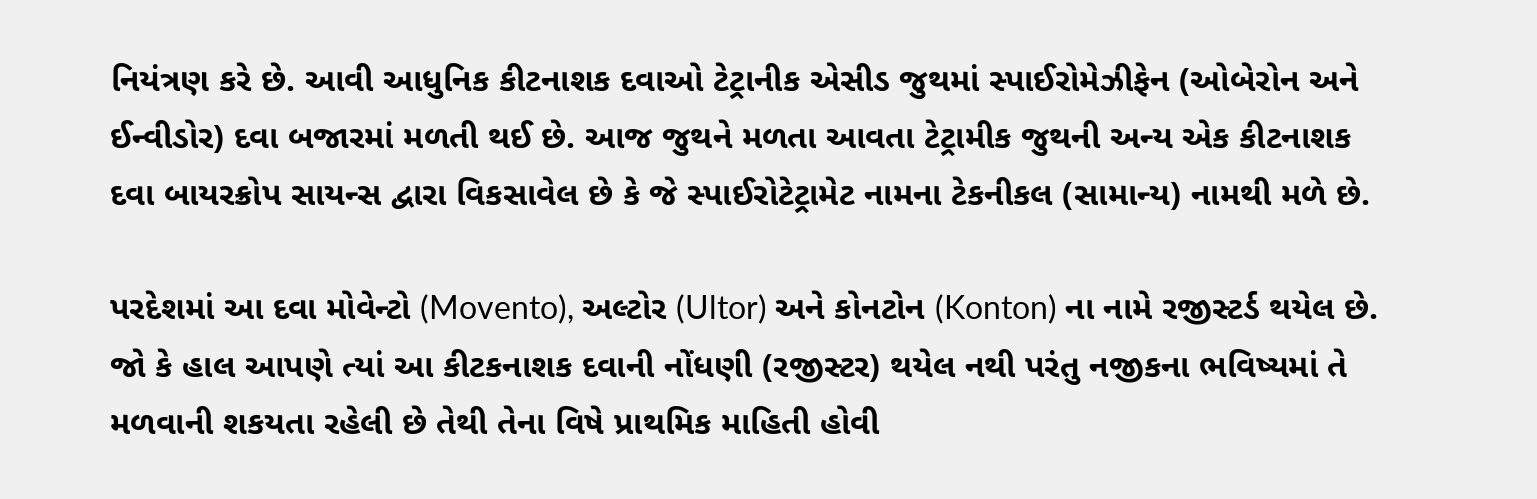નિયંત્રણ કરે છે. આવી આધુનિક કીટનાશક દવાઓ ટેટ્રાનીક એસીડ જુથમાં સ્પાઈરોમેઝીફેન (ઓબેરોન અને ઈન્વીડોર) દવા બજારમાં મળતી થઈ છે. આજ જુથને મળતા આવતા ટેટ્રામીક જુથની અન્ય એક કીટનાશક દવા બાયરક્રોપ સાયન્સ દ્વારા વિકસાવેલ છે કે જે સ્પાઈરોટેટ્રામેટ નામના ટેકનીકલ (સામાન્ય) નામથી મળે છે.

પરદેશમાં આ દવા મોવેન્ટો (Movento), અલ્ટોર (Ultor) અને કોનટોન (Konton) ના નામે રજીસ્ટર્ડ થયેલ છે. જો કે હાલ આપણે ત્યાં આ કીટકનાશક દવાની નોંધણી (રજીસ્ટર) થયેલ નથી પરંતુ નજીકના ભવિષ્યમાં તે મળવાની શકયતા રહેલી છે તેથી તેના વિષે પ્રાથમિક માહિતી હોવી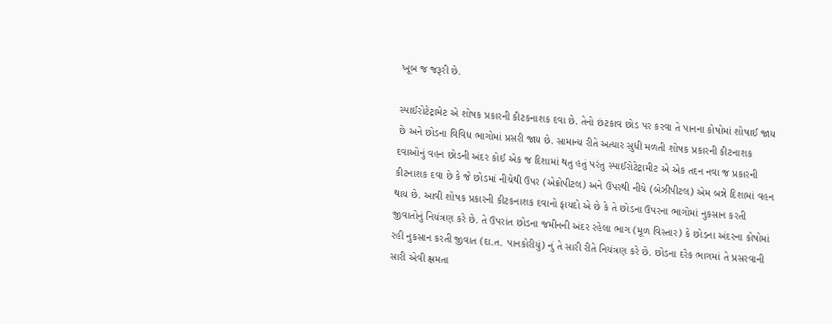ખૂબ જ જરૂરી છે.

સ્પાઈરોટેટ્રામેટ એ શોષક પ્રકારની કીટકનાશક દવા છે. તેનો છંટકાવ છોડ પર કરવા તે પાનના કોષોમાં શોષાઈ જાય છે અને છોડના વિવિધ ભાગોમાં પ્રસરી જાય છે. સામાન્ય રીતે અત્યાર સુધી મળતી શોષક પ્રકારની કીટનાશક દવાઓનું વહન છોડની અંદર કોઈ એક જ દિશામાં થતુ હતું પરંતુ સ્પાઈરોટેટ્રામીટ એ એક તદન નવા જ પ્રકારની કીટનાશક દવા છે કે જે છોડમાં નીચેથી ઉપર (એક્રોપીટલ) અને ઉપરથી નીચે (બેઝીપીટલ) એમ બન્ને દિશામાં વહન થાય છે. આવી શોષક પ્રકારની કીટકનાશક દવાનો ફાયદો એ છે કે તે છોડના ઉપરના ભાગોમાં નુકસાન કરતી જીવાતોનું નિયંત્રણ કરે છે. તે ઉપરાંત છોડના જમીનની અંદર રહેલા ભાગ (મૂળ વિસ્તાર) કે છોડના અંદરના કોષોમાં રહી નુકસાન કરતી જીવાત (દા.ત. પાનકોરીયું) નું તે સારી રીતે નિયંત્રણ કરે છે. છોડના દરેક ભાગમાં તે પ્રસરવાની સારી એવી ક્ષમતા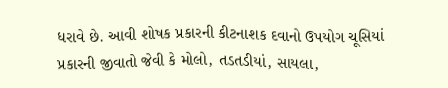ધરાવે છે. આવી શોષક પ્રકારની કીટનાશક દવાનો ઉપયોગ ચૂસિયાં પ્રકારની જીવાતો જેવી કે મોલો, તડતડીયાં, સાયલા,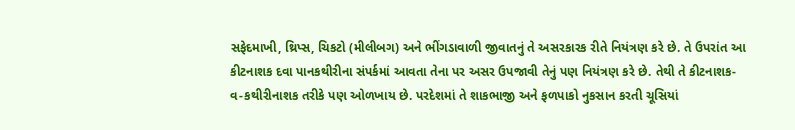સફેદમાખી, થ્રિપ્સ, ચિકટો (મીલીબગ) અને ભીંગડાવાળી જીવાતનું તે અસરકારક રીતે નિયંત્રણ કરે છે. તે ઉપરાંત આ કીટનાશક દવા પાનકથીરીના સંપર્કમાં આવતા તેના પર અસર ઉપજાવી તેનું પણ નિયંત્રણ કરે છે. તેથી તે કીટનાશક- વ-કથીરીનાશક તરીકે પણ ઓળખાય છે. પરદેશમાં તે શાકભાજી અને ફળપાકો નુકસાન કરતી ચૂસિયાં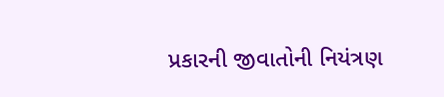પ્રકારની જીવાતોની નિયંત્રણ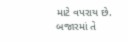માટે વપરાય છે. બજારમાં તે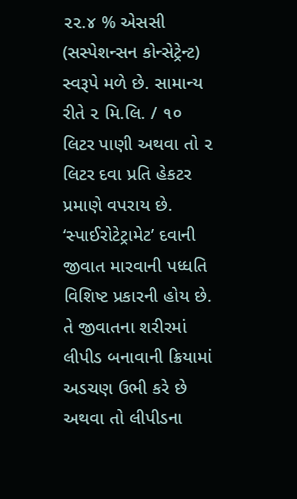૨૨.૪ % એસસી (સસ્પેશન્સન કોન્સેટ્રેન્ટ) સ્વરૂપે મળે છે. સામાન્ય રીતે ૨ મિ.લિ. / ૧૦ લિટર પાણી અથવા તો ૨ લિટર દવા પ્રતિ હેકટર પ્રમાણે વપરાય છે.
‘સ્પાઈરોટેટ્રામેટ’ દવાની જીવાત મારવાની પધ્ધતિ વિશિષ્ટ પ્રકારની હોય છે. તે જીવાતના શરીરમાં લીપીડ બનાવાની ક્રિયામાં અડચણ ઉભી કરે છે અથવા તો લીપીડના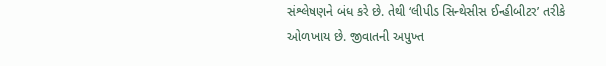સંશ્લેષણને બંધ કરે છે. તેથી ‘લીપીડ સિન્થેસીસ ઈન્હીબીટર’ તરીકે ઓળખાય છે. જીવાતની અપુખ્ત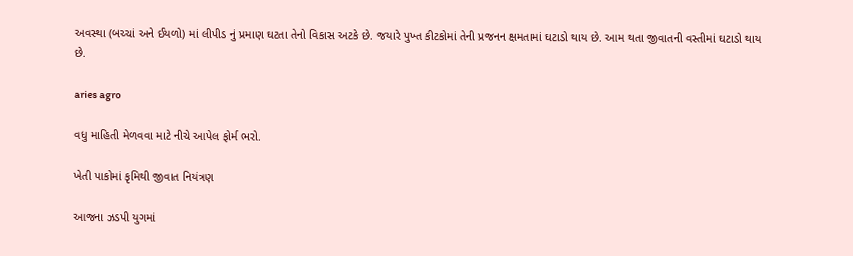અવસ્થા (બચ્ચાં અને ઈયળો) માં લીપીડ નું પ્રમાણ ઘટતા તેનો વિકાસ અટકે છે. જયારે પુખ્ત કીટકોમાં તેની પ્રજનન ક્ષમતામાં ઘટાડો થાય છે. આમ થતા જીવાતની વસ્તીમાં ઘટાડો થાય છે.

aries agro

વધુ માહિતી મેળવવા માટે નીચે આપેલ ફોર્મ ભરો.

ખેતી પાકોમાં કૃમિથી જીવાત નિયંત્રણ

આજના ઝડપી યુગમાં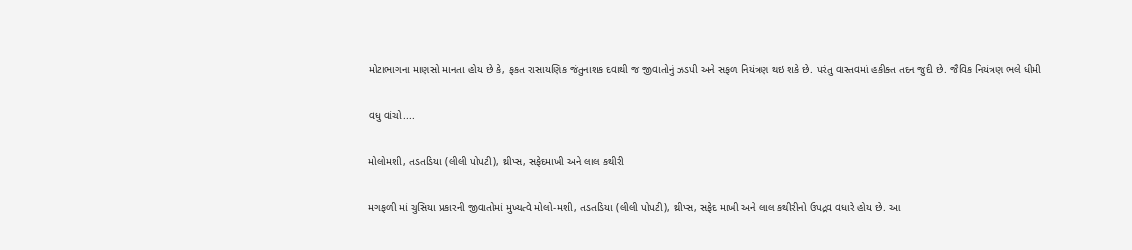મોટાભાગના માણસો માનતા હોય છે કે, ફકત રાસાયણિક જંતુનાશક દવાથી જ જીવાતોનું ઝડપી અને સફળ નિયંત્રણ થઇ શકે છે. પરંતુ વાસ્તવમાં હકીક્ત તદન જુદી છે. જૈવિક નિયંત્રણ ભલે ધીમી

વધુ વાંચો....

મોલોમશી, તડતડિયા (લીલી પોપટી), થ્રીપ્સ, સફેદમાખી અને લાલ કથીરી

મગફળી માં ચુસિયા પ્રકારની જીવાતોમાં મુખ્યત્વે મોલો-મશી, તડતડિયા (લીલી પોપટી), થ્રીપ્સ, સફેદ માખી અને લાલ કથીરીનો ઉપદ્રવ વધારે હોય છે. આ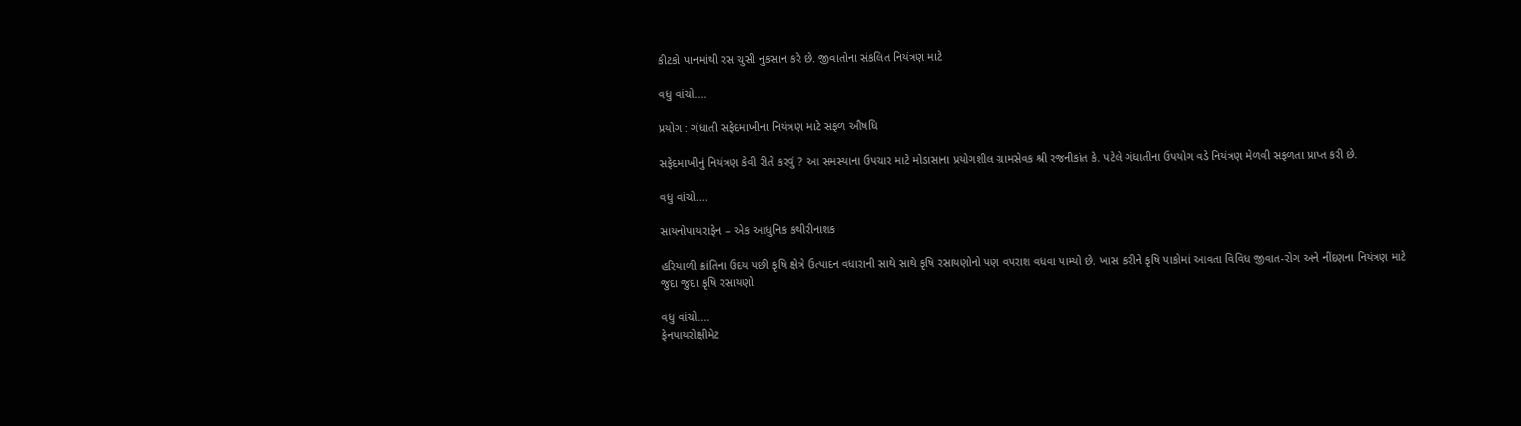કીટકો પાનમાંથી રસ ચુસી નુકસાન કરે છે. જીવાતોના સંકલિત નિયંત્રણ માટે

વધુ વાંચો....

પ્રયોગ : ગંધાતી સફેદમાખીના નિયંત્રણ માટે સફળ ઔષધિ

સફેદમાખીનું નિયંત્રણ કેવી રીતે કરવું ? આ સમસ્યાના ઉપચાર માટે મોડાસાના પ્રયોગશીલ ગ્રામસેવક શ્રી રજનીકાંત કે. પટેલે ગંધાતીના ઉપયોગ વડે નિયંત્રણ મેળવી સફળતા પ્રાપ્ત કરી છે.

વધુ વાંચો....

સાયનોપાયરાફેન – એક આધુનિક કથીરીનાશક

હરિયાળી ક્રાંતિના ઉદય પછી કૃષિ ક્ષેત્રે ઉત્પાદન વધારાની સાથે સાથે કૃષિ રસાયણોનો પણ વપરાશ વધવા પામ્યો છે. ખાસ કરીને કૃષિ પાકોમાં આવતા વિવિધ જીવાત-રોગ અને નીંદણના નિયંત્રણ માટે જુદા જુદા કૃષિ રસાયણો

વધુ વાંચો....
ફેનપાયરોક્ષીમેટ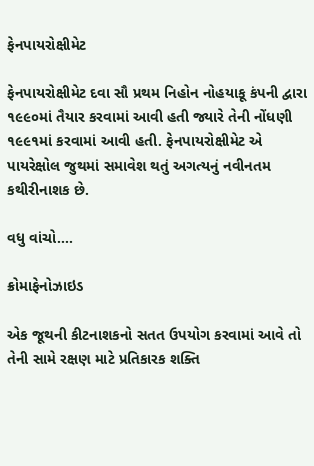ફેનપાયરોક્ષીમેટ

ફેનપાયરોક્ષીમેટ દવા સૌ પ્રથમ નિહોન નોહયાકૂ કંપની દ્વારા ૧૯૯૦માં તૈયાર કરવામાં આવી હતી જ્યારે તેની નોંધણી ૧૯૯૧માં કરવામાં આવી હતી. ફેનપાયરોક્ષીમેટ એ પાયરેક્ષોલ જુથમાં સમાવેશ થતું અગત્યનું નવીનતમ કથીરીનાશક છે.

વધુ વાંચો....

ક્રોમાફેનોઝાઇડ

એક જૂથની કીટનાશકનો સતત ઉપયોગ કરવામાં આવે તો તેની સામે રક્ષણ માટે પ્રતિકારક શક્તિ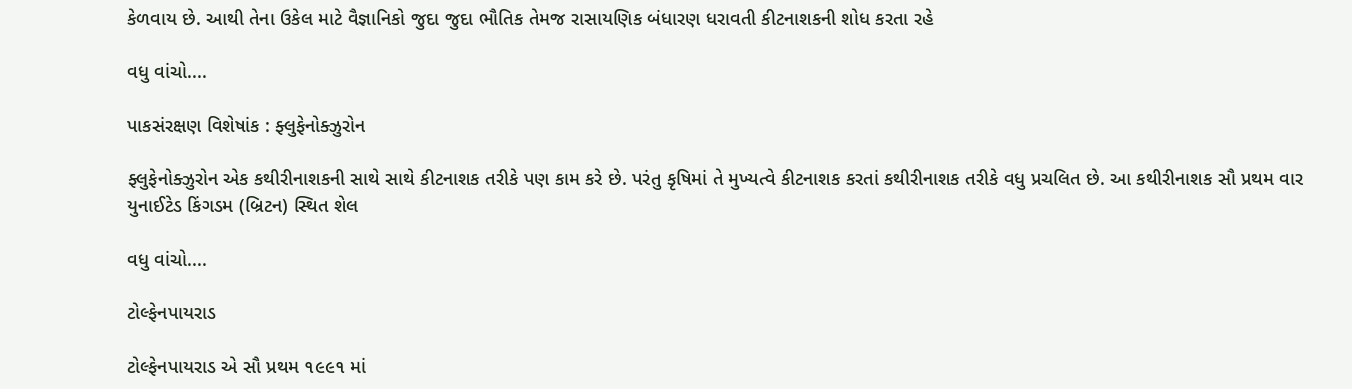કેળવાય છે. આથી તેના ઉકેલ માટે વૈજ્ઞાનિકો જુદા જુદા ભૌતિક તેમજ રાસાયણિક બંધારણ ધરાવતી કીટનાશકની શોધ કરતા રહે

વધુ વાંચો....

પાકસંરક્ષણ વિશેષાંક : ફ્લુફેનોક્ઝુરોન

ફ્લુફેનોક્ઝુરોન એક કથીરીનાશકની સાથે સાથે કીટનાશક તરીકે પણ કામ કરે છે. પરંતુ કૃષિમાં તે મુખ્યત્વે કીટનાશક કરતાં કથીરીનાશક તરીકે વધુ પ્રચલિત છે. આ કથીરીનાશક સૌ પ્રથમ વાર યુનાઈટેડ કિંગડમ (બ્રિટન) સ્થિત શેલ

વધુ વાંચો....

ટોલ્ફેનપાયરાડ

ટોલ્ફેનપાયરાડ એ સૌ પ્રથમ ૧૯૯૧ માં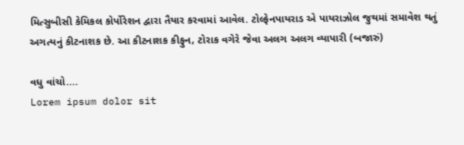મિત્સુબીસી કેમિકલ કોર્પોરેશન દ્વારા તૈયાર કરવામાં આવેલ. ટોલ્ફેનપાયરાડ એ પાયરાઝોલ જુથમાં સમાવેશ થતું અગત્યનું કીટનાશક છે. આ કીટનાશક કીફુન, ટોરાક વગેરે જેવા અલગ અલગ વ્યાપારી (બજારું)

વધુ વાંચો....
Lorem ipsum dolor sit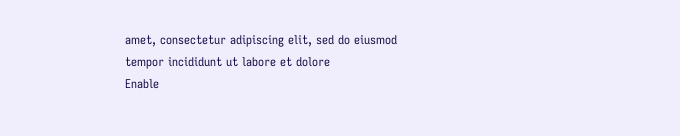amet, consectetur adipiscing elit, sed do eiusmod tempor incididunt ut labore et dolore
Enable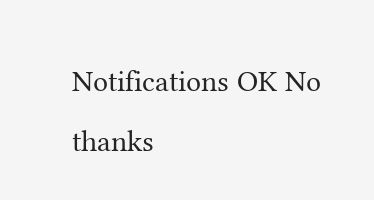Notifications OK No thanks